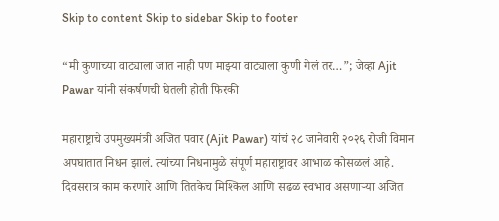Skip to content Skip to sidebar Skip to footer

“मी कुणाच्या वाट्याला जात नाही पण माझ्या वाट्याला कुणी गेलं तर…”; जेव्हा Ajit Pawar यांनी संकर्षणची घेतली होती फिरकी

महाराष्ट्राचे उपमुख्यमंत्री अजित पवार (Ajit Pawar) यांचं २८ जानेवारी २०२६ रोजी विमान अपघातात निधन झालं. त्यांच्या निधनामुळे संपूर्ण महाराष्ट्रावर आभाळ कोसळलं आहे. दिवसरात्र काम करणारे आणि तितकेच मिश्किल आणि सढळ स्वभाव असणाऱ्या अजित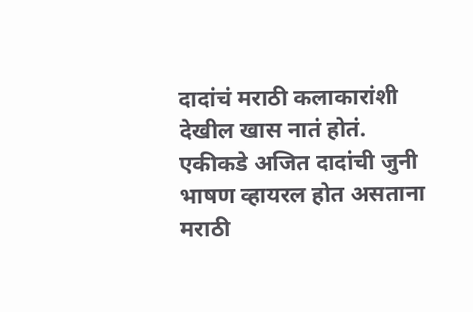दादांचं मराठी कलाकारांशी देखील खास नातं होतं. एकीकडे अजित दादांची जुनी भाषण व्हायरल होत असताना मराठी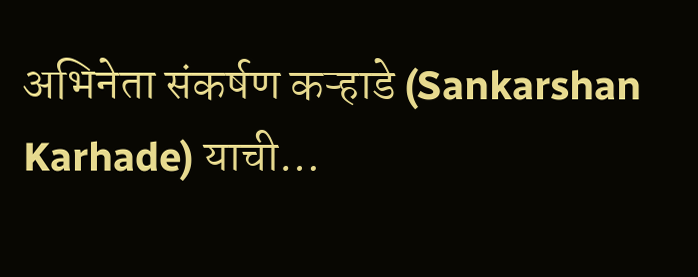अभिनेता संकर्षण कऱ्हाडे (Sankarshan Karhade) याची…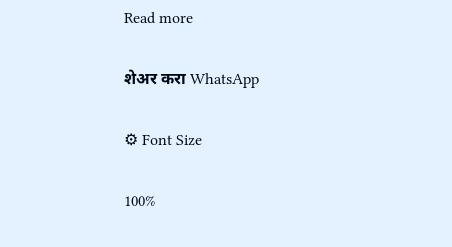Read more

शेअर करा WhatsApp

⚙ Font Size

100%